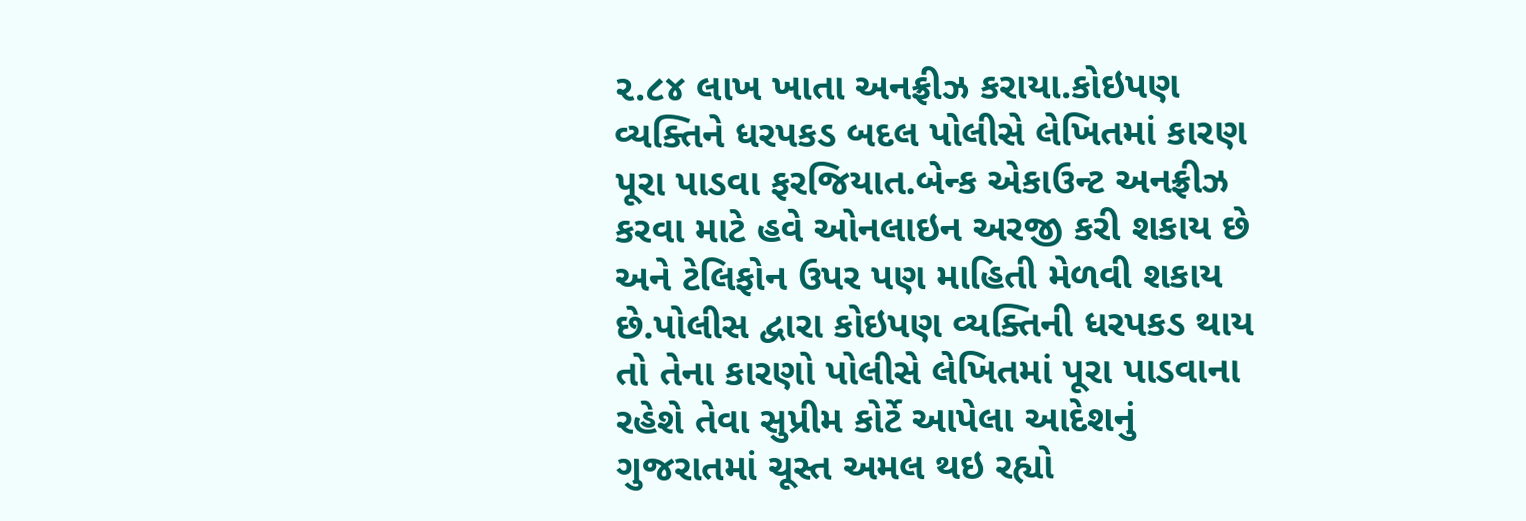૨.૮૪ લાખ ખાતા અનફ્રીઝ કરાયા.કોઇપણ વ્યક્તિને ધરપકડ બદલ પોલીસે લેખિતમાં કારણ પૂરા પાડવા ફરજિયાત.બેન્ક એકાઉન્ટ અનફ્રીઝ કરવા માટે હવે ઓનલાઇન અરજી કરી શકાય છે અને ટેલિફોન ઉપર પણ માહિતી મેળવી શકાય છે.પોલીસ દ્વારા કોઇપણ વ્યક્તિની ધરપકડ થાય તો તેના કારણો પોલીસે લેખિતમાં પૂરા પાડવાના રહેશે તેવા સુપ્રીમ કોર્ટે આપેલા આદેશનું ગુજરાતમાં ચૂસ્ત અમલ થઇ રહ્યો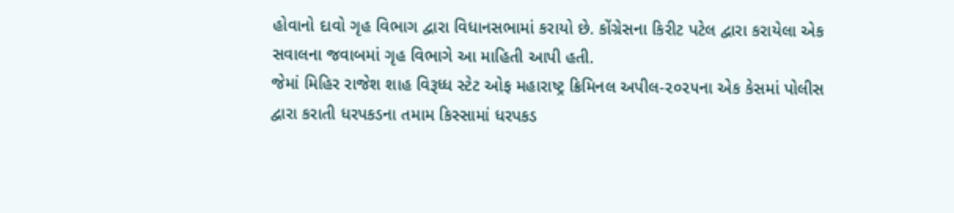હોવાનો દાવો ગૃહ વિભાગ દ્વારા વિધાનસભામાં કરાયો છે. કોંગ્રેસના કિરીટ પટેલ દ્વારા કરાયેલા એક સવાલના જવાબમાં ગૃહ વિભાગે આ માહિતી આપી હતી.
જેમાં મિહિર રાજેશ શાહ વિરૂધ્ધ સ્ટેટ ઓફ મહારાષ્ટ્ર ક્રિમિનલ અપીલ-૨૦૨૫ના એક કેસમાં પોલીસ દ્વારા કરાતી ધરપકડના તમામ કિસ્સામાં ધરપકડ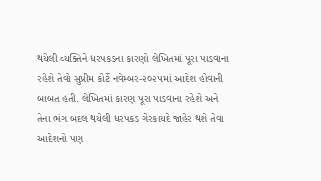થયેલી વ્યક્તિને ધરપકડના કારણો લેખિતમાં પૂરા પાડવાના રહેશે તેવો સુપ્રીમ કોર્ટે નવેમ્બર-૨૦૨૫માં આદેશ હોવાની બાબત હતી. લેખિતમાં કારણ પૂરા પાડવાના રહેશે અને તેના ભંગ બદલ થયેલી ધરપકડ ગેરકાયદે જાહેર થશે તેવા આદેશનો પણ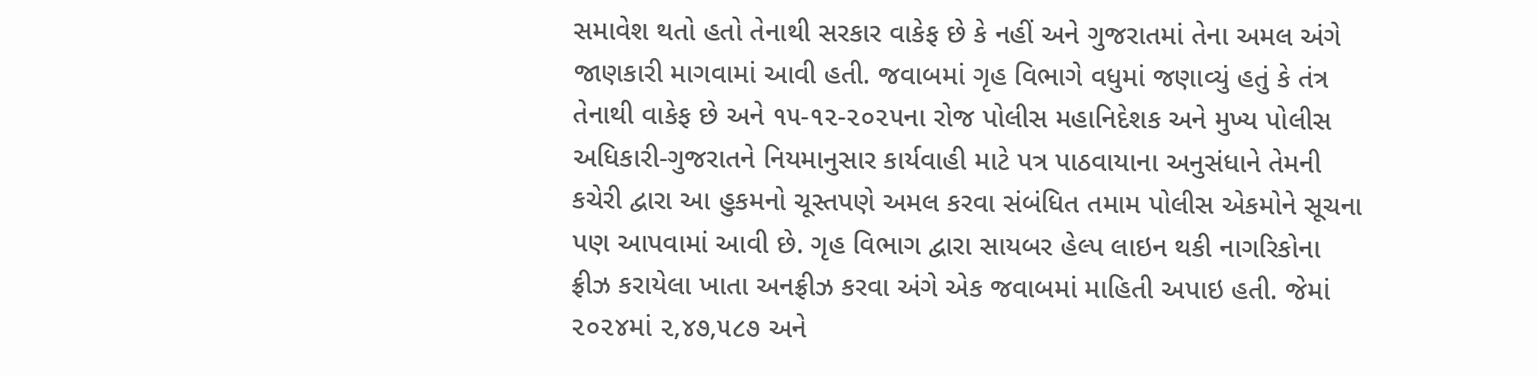સમાવેશ થતો હતો તેનાથી સરકાર વાકેફ છે કે નહીં અને ગુજરાતમાં તેના અમલ અંગે જાણકારી માગવામાં આવી હતી. જવાબમાં ગૃહ વિભાગે વધુમાં જણાવ્યું હતું કે તંત્ર તેનાથી વાકેફ છે અને ૧૫-૧૨-૨૦૨૫ના રોજ પોલીસ મહાનિદેશક અને મુખ્ય પોલીસ અધિકારી-ગુજરાતને નિયમાનુસાર કાર્યવાહી માટે પત્ર પાઠવાયાના અનુસંધાને તેમની કચેરી દ્વારા આ હુકમનો ચૂસ્તપણે અમલ કરવા સંબંધિત તમામ પોલીસ એકમોને સૂચના પણ આપવામાં આવી છે. ગૃહ વિભાગ દ્વારા સાયબર હેલ્પ લાઇન થકી નાગરિકોના ફ્રીઝ કરાયેલા ખાતા અનફ્રીઝ કરવા અંગે એક જવાબમાં માહિતી અપાઇ હતી. જેમાં ૨૦૨૪માં ૨,૪૭,૫૮૭ અને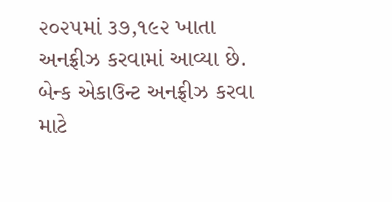૨૦૨૫માં ૩૭,૧૯૨ ખાતા અનફ્રીઝ કરવામાં આવ્યા છે. બેન્ક એકાઉન્ટ અનફ્રીઝ કરવા માટે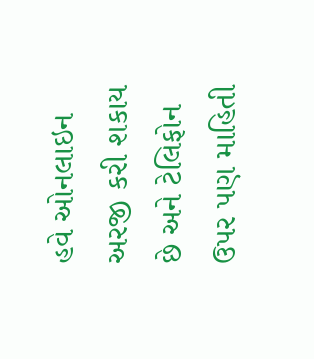હવે ઓનલાઇન અરજી કરી શકાય છે અને ટેલિફોન ઉપર પણ માહિતી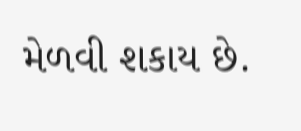મેળવી શકાય છે.